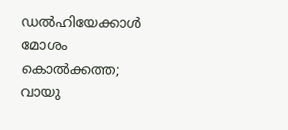ഡൽഹിയേക്കാൾ മോശം കൊൽക്കത്ത; വായു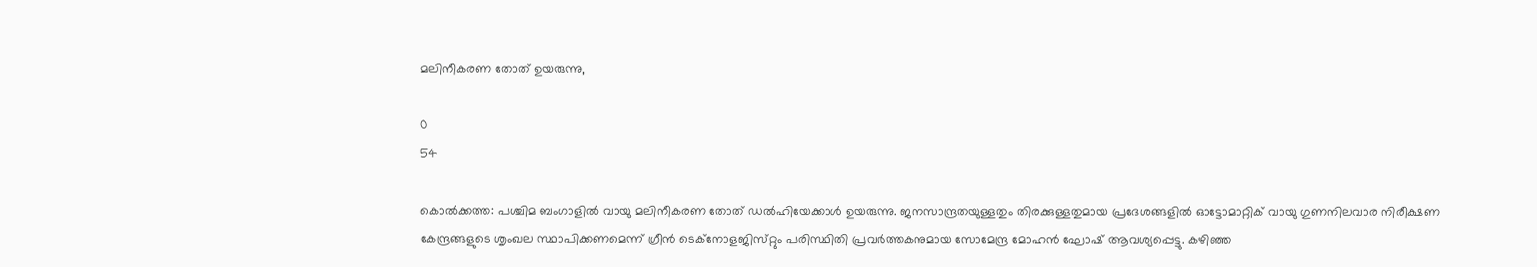മലിനീകരണ തോത് ഉയരുന്നു,

0
54

കൊൽക്കത്ത: പശ്ചിമ ബംഗാളിൽ വായു മലിനീകരണ തോത് ഡൽഹിയേക്കാൾ ഉയരുന്നു. ജനസാന്ദ്രതയുള്ളതും തിരക്കുള്ളതുമായ പ്രദേശങ്ങളിൽ ഓട്ടോമാറ്റിക് വായു ഗുണനിലവാര നിരീക്ഷണ കേന്ദ്രങ്ങളുടെ ശൃംഖല സ്ഥാപിക്കണമെന്ന് ഗ്രീൻ ടെക്നോളജിസ്‌റ്റും പരിസ്ഥിതി പ്രവർത്തകനുമായ സോമേന്ദ്ര മോഹൻ ഘോഷ് ആവശ്യപ്പെട്ടു. കഴിഞ്ഞ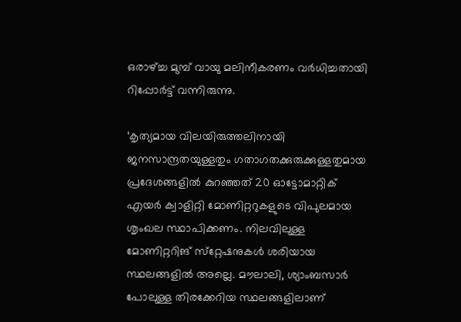ഒരാഴ്‌ച്ച മുമ്പ് വായു മലിനീകരണം വർധിച്ചതായി റിപ്പോർട്ട് വന്നിരുന്നു.

‘കൃത്യമായ വിലയിരുത്തലിനായി ജനസാന്ദ്രതയുള്ളതും ഗതാഗതക്കുരുക്കുള്ളതുമായ പ്രദേശങ്ങളിൽ കുറഞ്ഞത് 20 ഓട്ടോമാറ്റിക് എയർ ക്വാളിറ്റി മോണിറ്ററുകളുടെ വിപുലമായ ശൃംഖല സ്ഥാപിക്കണം. നിലവിലുള്ള മോണിറ്ററിങ് സ്‌റ്റേഷനുകൾ ശരിയായ സ്ഥലങ്ങളിൽ അല്ലെ. മൗലാലി, ശ്യാംബസാർ പോലുള്ള തിരക്കേറിയ സ്ഥലങ്ങളിലാണ്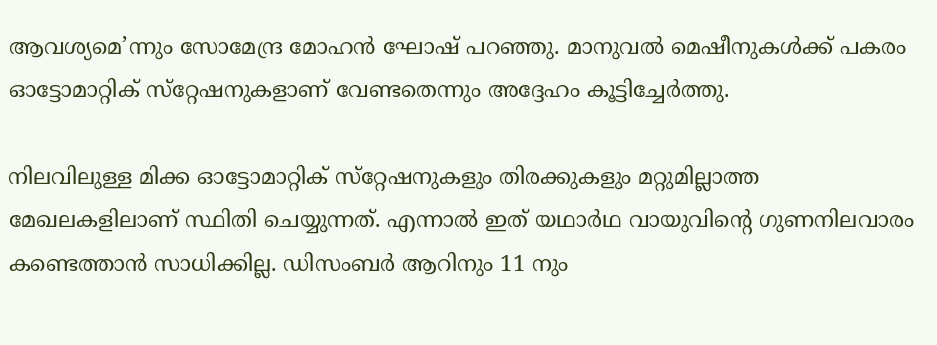ആവശ്യമെ’ന്നും സോമേന്ദ്ര മോഹൻ ഘോഷ് പറഞ്ഞു. മാനുവൽ മെഷീനുകൾക്ക് പകരം ഓട്ടോമാറ്റിക് സ്‌റ്റേഷനുകളാണ് വേണ്ടതെന്നും അദ്ദേഹം കൂട്ടിച്ചേർത്തു.

നിലവിലുള്ള മിക്ക ഓട്ടോമാറ്റിക് സ്‌റ്റേഷനുകളും തിരക്കുകളും മറ്റുമില്ലാത്ത മേഖലകളിലാണ് സ്ഥിതി ചെയ്യുന്നത്. എന്നാൽ ഇത് യഥാർഥ വായുവിൻ്റെ ഗുണനിലവാരം കണ്ടെത്താൻ സാധിക്കില്ല. ഡിസംബർ ആറിനും 11 നും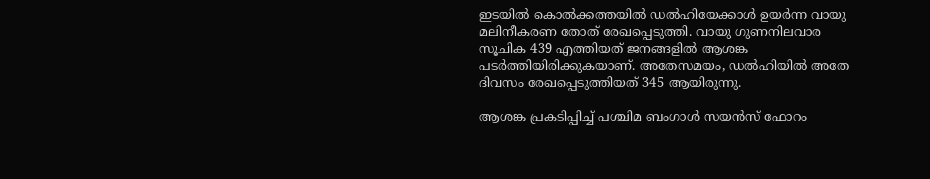ഇടയിൽ കൊൽക്കത്തയിൽ ഡൽഹിയേക്കാൾ ഉയർന്ന വായു മലിനീകരണ തോത് രേഖപ്പെടുത്തി. വായു ഗുണനിലവാര സൂചിക 439 എത്തിയത് ജനങ്ങളിൽ ആശങ്ക പടർത്തിയിരിക്കുകയാണ്. അതേസമയം, ഡൽഹിയിൽ അതേ ദിവസം രേഖപ്പെടുത്തിയത് 345 ആയിരുന്നു.

ആശങ്ക പ്രകടിപ്പിച്ച് പശ്ചിമ ബംഗാൾ സയൻസ് ഫോറം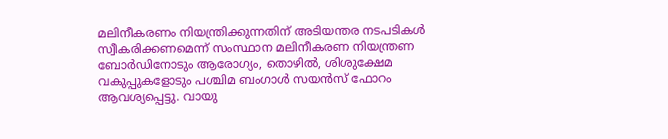മലിനീകരണം നിയന്ത്രിക്കുന്നതിന് അടിയന്തര നടപടികൾ സ്വീകരിക്കണമെന്ന് സംസ്ഥാന മലിനീകരണ നിയന്ത്രണ ബോർഡിനോടും ആരോഗ്യം, തൊഴിൽ, ശിശുക്ഷേമ വകുപ്പുകളോടും പശ്ചിമ ബംഗാൾ സയൻസ് ഫോറം ആവശ്യപ്പെട്ടു. വായു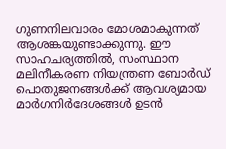ഗുണനിലവാരം മോശമാകുന്നത് ആശങ്കയുണ്ടാക്കുന്നു. ഈ സാഹചര്യത്തിൽ, സംസ്ഥാന മലിനീകരണ നിയന്ത്രണ ബോർഡ് പൊതുജനങ്ങൾക്ക് ആവശ്യമായ മാർഗനിർദേശങ്ങൾ ഉടൻ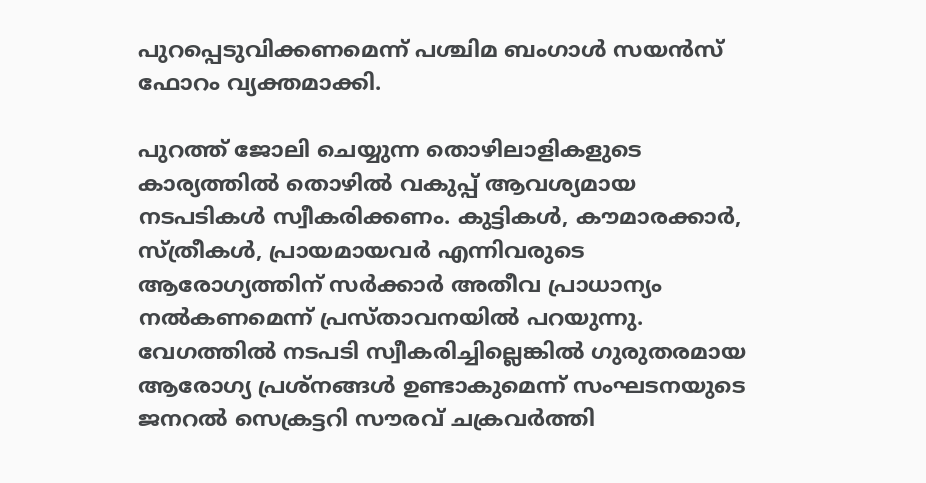പുറപ്പെടുവിക്കണമെന്ന് പശ്ചിമ ബംഗാൾ സയൻസ് ഫോറം വ്യക്തമാക്കി.

പുറത്ത് ജോലി ചെയ്യുന്ന തൊഴിലാളികളുടെ കാര്യത്തിൽ തൊഴിൽ വകുപ്പ് ആവശ്യമായ നടപടികൾ സ്വീകരിക്കണം. കുട്ടികൾ, കൗമാരക്കാർ, സ്ത്രീകൾ, പ്രായമായവർ എന്നിവരുടെ ആരോഗ്യത്തിന് സർക്കാർ അതീവ പ്രാധാന്യം നൽകണമെന്ന് പ്രസ്‌താവനയിൽ പറയുന്നു. വേഗത്തിൽ നടപടി സ്വീകരിച്ചില്ലെങ്കിൽ ഗുരുതരമായ ആരോഗ്യ പ്രശ്‌നങ്ങൾ ഉണ്ടാകുമെന്ന് സംഘടനയുടെ ജനറൽ സെക്രട്ടറി സൗരവ് ചക്രവർത്തി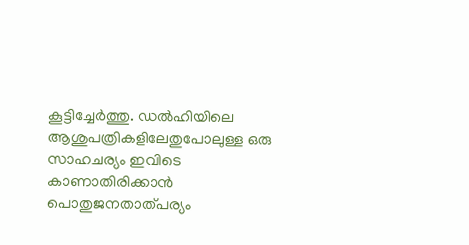കൂട്ടിച്ചേർത്തു. ഡൽഹിയിലെ ആശുപത്രികളിലേതുപോലുള്ള ഒരു സാഹചര്യം ഇവിടെ കാണാതിരിക്കാൻ പൊതുജനതാത്‌പര്യം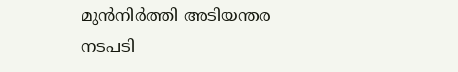മുൻനിർത്തി അടിയന്തര നടപടി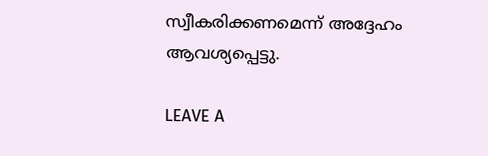സ്വീകരിക്കണമെന്ന് അദ്ദേഹം ആവശ്യപ്പെട്ടു.

LEAVE A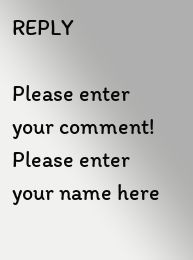REPLY

Please enter your comment!
Please enter your name here